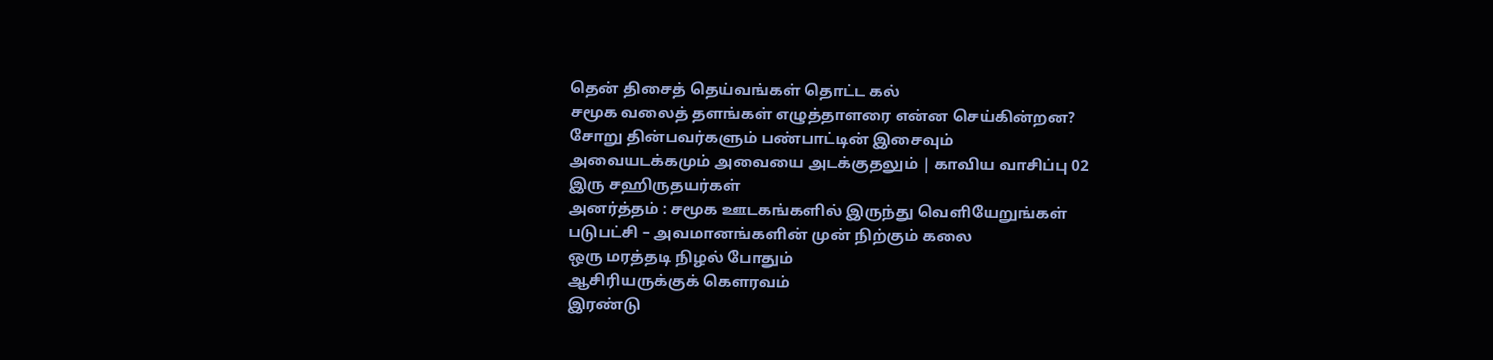தென் திசைத் தெய்வங்கள் தொட்ட கல்
சமூக வலைத் தளங்கள் எழுத்தாளரை என்ன செய்கின்றன?
சோறு தின்பவர்களும் பண்பாட்டின் இசைவும்
அவையடக்கமும் அவையை அடக்குதலும் | காவிய வாசிப்பு 02
இரு சஹிருதயர்கள்
அனர்த்தம் : சமூக ஊடகங்களில் இருந்து வெளியேறுங்கள்
படுபட்சி – அவமானங்களின் முன் நிற்கும் கலை
ஒரு மரத்தடி நிழல் போதும்
ஆசிரியருக்குக் கெளரவம்
இரண்டு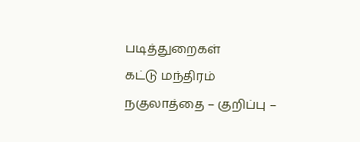படித்துறைகள்
கட்டு மந்திரம்
நகுலாத்தை – குறிப்பு –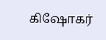கிஷோகர்